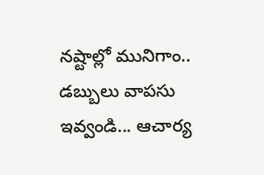నష్టాల్లో మునిగాం.. డబ్బులు వాపసు ఇవ్వండి... ఆచార్య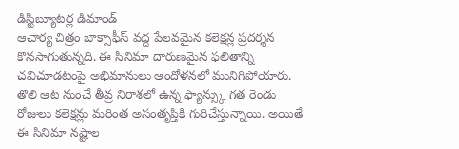డిస్టిబ్యూటర్ల డిమాండ్
ఆచార్య చిత్రం బాక్సాఫీస్ వద్ద పేలవమైన కలెక్షన్ల ప్రదర్శన కొనసాగుతున్నది. ఈ సినిమా దారుణమైన ఫలితాన్ని చవిచూడటంపై అభిమానులు ఆందోళనలో మునిగిపోయారు. తొలి ఆట నుంచే తీవ్ర నిరాశలో ఉన్న ఫ్యాన్స్కు గత రెండు రోజులు కలెక్షన్లు మరింత అసంతృప్తికి గురిచేస్తున్నాయి. అయితే ఈ సినిమా నష్టాల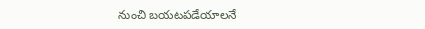నుంచి బయటపడేయాలనే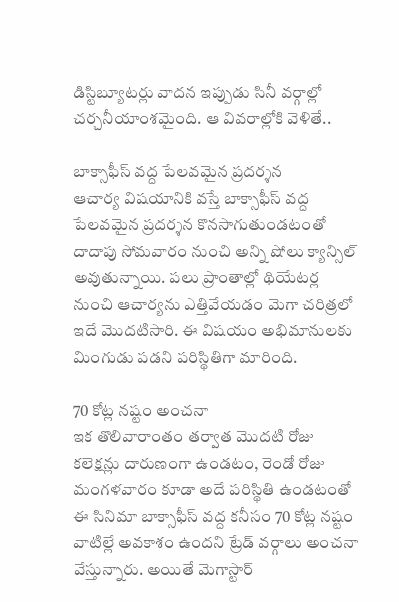డిస్టిబ్యూటర్లు వాదన ఇప్పుడు సినీ వర్గాల్లో చర్చనీయాంశమైంది. ఆ వివరాల్లోకి వెళితే..

బాక్సాఫీస్ వద్ద పేలవమైన ప్రదర్శన
ఆచార్య విషయానికి వస్తే బాక్సాఫీస్ వద్ద పేలవమైన ప్రదర్శన కొనసాగుతుండటంతో దాదాపు సోమవారం నుంచి అన్ని షోలు క్యాన్సిల్ అవుతున్నాయి. పలు ప్రాంతాల్లో థియేటర్ల నుంచి ఆచార్యను ఎత్తివేయడం మెగా చరిత్రలో ఇదే మొదటిసారి. ఈ విషయం అభిమానులకు మింగుడు పడని పరిస్థితిగా మారింది.

70 కోట్ల నష్టం అంచనా
ఇక తొలివారాంతం తర్వాత మొదటి రోజు కలెక్షన్లు దారుణంగా ఉండటం, రెండో రోజు మంగళవారం కూడా అదే పరిస్థితి ఉండటంతో ఈ సినిమా బాక్సాఫీస్ వద్ద కనీసం 70 కోట్ల నష్టం వాటిల్లే అవకాశం ఉందని ట్రేడ్ వర్గాలు అంచనా వేస్తున్నారు. అయితే మెగాస్టార్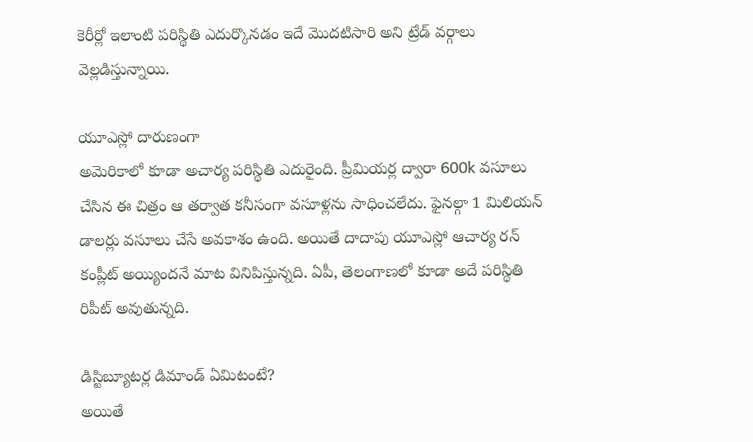కెరీర్లో ఇలాంటి పరిస్థితి ఎదుర్కొనడం ఇదే మొదటిసారి అని ట్రేడ్ వర్గాలు వెల్లడిస్తున్నాయి.

యూఎస్లో దారుణంగా
అమెరికాలో కూడా అచార్య పరిస్థితి ఎదురైంది. ప్రీమియర్ల ద్వారా 600k వసూలు చేసిన ఈ చిత్రం ఆ తర్వాత కనీసంగా వసూళ్లను సాధించలేదు. ఫైనల్గా 1 మిలియన్ డాలర్లు వసూలు చేసే అవకాశం ఉంది. అయితే దాదాపు యూఎస్లో ఆచార్య రన్ కంప్లీట్ అయ్యిందనే మాట వినిపిస్తున్నది. ఏపీ, తెలంగాణలో కూడా అదే పరిస్థితి రిపీట్ అవుతున్నది.

డిస్టిబ్యూటర్ల డిమాండ్ ఏమిటంటే?
అయితే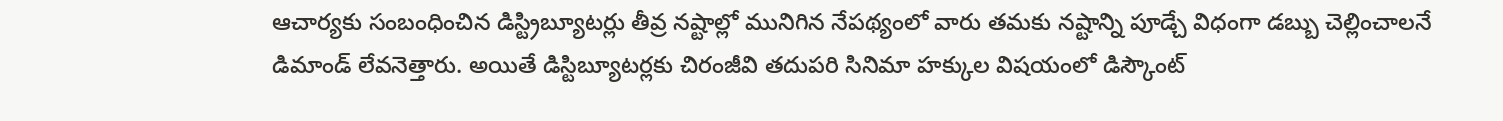ఆచార్యకు సంబంధించిన డిస్ట్రిబ్యూటర్లు తీవ్ర నష్టాల్లో మునిగిన నేపథ్యంలో వారు తమకు నష్టాన్ని పూడ్చే విధంగా డబ్బు చెల్లించాలనే డిమాండ్ లేవనెత్తారు. అయితే డిస్టిబ్యూటర్లకు చిరంజీవి తదుపరి సినిమా హక్కుల విషయంలో డిస్కౌంట్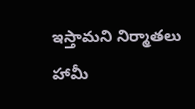ఇస్తామని నిర్మాతలు హామీ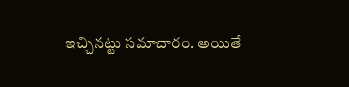ఇచ్చినట్టు సమాచారం. అయితే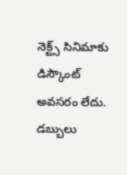నెక్ట్స్ సినిమాకు డిస్కౌంట్ అవసరం లేదు. డబ్బులు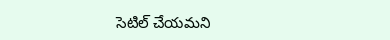సెటిల్ చేయమని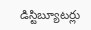డిస్టిబ్యూటర్లు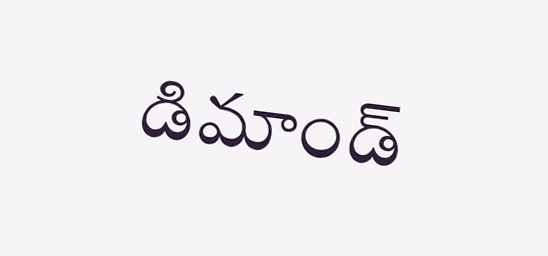డిమాండ్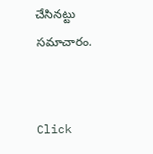చేసినట్టు సమాచారం.


Click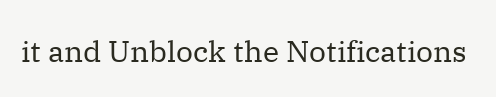it and Unblock the Notifications